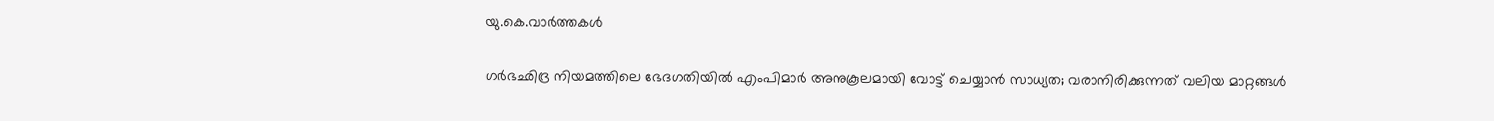യു.കെ.വാര്‍ത്തകള്‍

ഗര്‍ഭഛിദ്ര നിയമത്തിലെ ഭേദഗതിയില്‍ എംപിമാര്‍ അനുകൂലമായി വോട്ട് ചെയ്യാന്‍ സാധ്യത; വരാനിരിക്കുന്നത് വലിയ മാറ്റങ്ങള്‍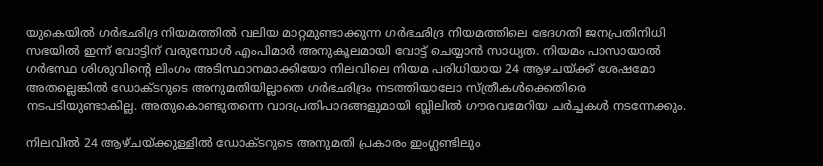യുകെയില്‍ ഗര്‍ഭഛിദ്ര നിയമത്തില്‍ വലിയ മാറ്റമുണ്ടാക്കുന്ന ഗര്‍ഭഛിദ്ര നിയമത്തിലെ ഭേദഗതി ജനപ്രതിനിധി സഭയില്‍ ഇന്ന് വോട്ടിന് വരുമ്പോള്‍ എംപിമാര്‍ അനുകൂലമായി വോട്ട് ചെയ്യാന്‍ സാധ്യത. നിയമം പാസായാല്‍ ഗര്‍ഭസ്ഥ ശിശുവിന്റെ ലിംഗം അടിസ്ഥാനമാക്കിയോ നിലവിലെ നിയമ പരിധിയായ 24 ആഴചയ്ക്ക് ശേഷമോ അതല്ലെങ്കില്‍ ഡോക്ടറുടെ അനുമതിയില്ലാതെ ഗര്‍ഭഛിദ്രം നടത്തിയാലോ സ്ത്രീകള്‍ക്കെതിരെ നടപടിയുണ്ടാകില്ല. അതുകൊണ്ടുതന്നെ വാദപ്രതിപാദങ്ങളുമായി ബ്ലിലില്‍ ഗൗരവമേറിയ ചര്‍ച്ചകള്‍ നടന്നേക്കും.

നിലവില്‍ 24 ആഴ്ചയ്ക്കുള്ളില്‍ ഡോക്ടറുടെ അനുമതി പ്രകാരം ഇംഗ്ലണ്ടിലും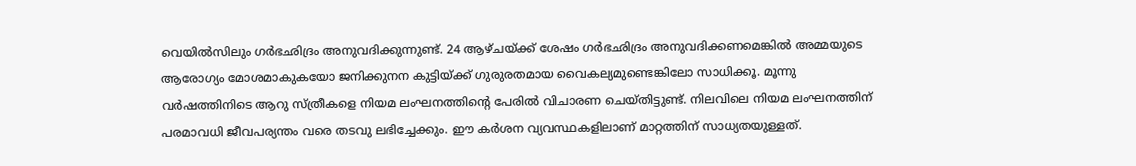വെയില്‍സിലും ഗര്‍ഭഛിദ്രം അനുവദിക്കുന്നുണ്ട്. 24 ആഴ്ചയ്ക്ക് ശേഷം ഗര്‍ഭഛിദ്രം അനുവദിക്കണമെങ്കില്‍ അമ്മയുടെ ആരോഗ്യം മോശമാകുകയോ ജനിക്കുനന കുട്ടിയ്ക്ക് ഗുരുരതമായ വൈകല്യമുണ്ടെങ്കിലോ സാധിക്കൂ. മൂന്നു വര്‍ഷത്തിനിടെ ആറു സ്ത്രീകളെ നിയമ ലംഘനത്തിന്റെ പേരില്‍ വിചാരണ ചെയ്തിട്ടുണ്ട്. നിലവിലെ നിയമ ലംഘനത്തിന് പരമാവധി ജീവപര്യന്തം വരെ തടവു ലഭിച്ചേക്കും. ഈ കര്‍ശന വ്യവസ്ഥകളിലാണ് മാറ്റത്തിന് സാധ്യതയുള്ളത്.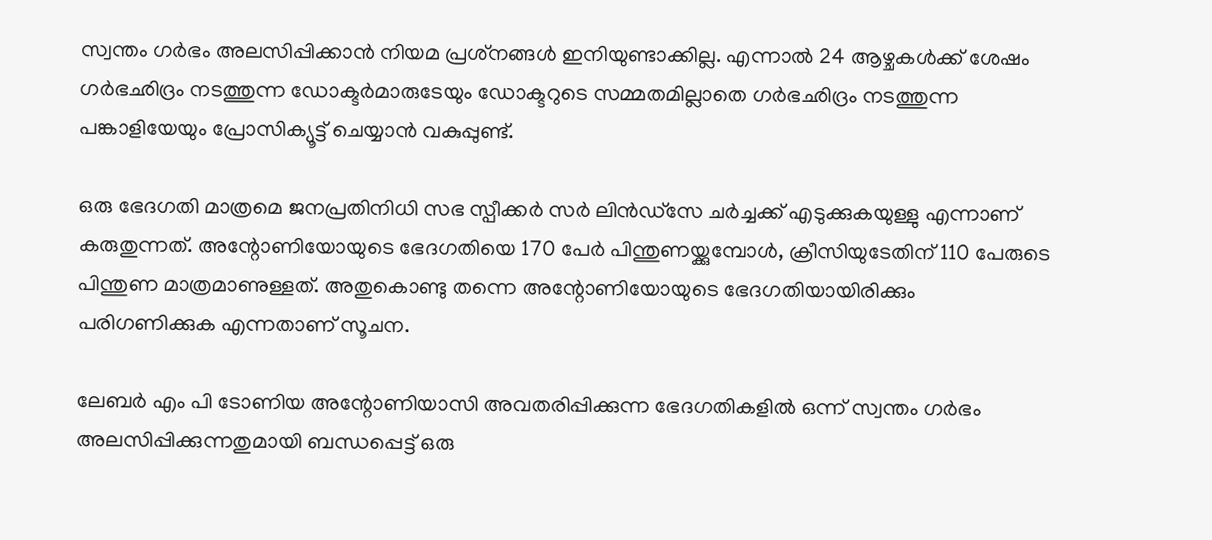സ്വന്തം ഗര്‍ഭം അലസിപ്പിക്കാന്‍ നിയമ പ്രശ്‌നങ്ങള്‍ ഇനിയുണ്ടാക്കില്ല. എന്നാല്‍ 24 ആഴ്ചകള്‍ക്ക് ശേഷം ഗര്‍ഭഛിദ്രം നടത്തുന്ന ഡോക്ടര്‍മാരുടേയും ഡോക്ടറുടെ സമ്മതമില്ലാതെ ഗര്‍ഭഛിദ്രം നടത്തുന്ന പങ്കാളിയേയും പ്രോസിക്യൂട്ട് ചെയ്യാന്‍ വകുപ്പുണ്ട്.

ഒരു ഭേദഗതി മാത്രമെ ജനപ്രതിനിധി സഭ സ്പീക്കര്‍ സര്‍ ലിന്‍ഡ്സേ ചര്‍ച്ചക്ക് എടുക്കുകയുള്ളു എന്നാണ് കരുതുന്നത്. അന്റോണിയോയുടെ ഭേദഗതിയെ 170 പേര്‍ പിന്തുണയ്ക്കുമ്പോള്‍, ക്രീസിയുടേതിന് 110 പേരുടെ പിന്തുണ മാത്രമാണുള്ളത്. അതുകൊണ്ടു തന്നെ അന്റോണിയോയുടെ ഭേദഗതിയായിരിക്കും പരിഗണിക്കുക എന്നതാണ് സൂചന.

ലേബര്‍ എം പി ടോണിയ അന്റോണിയാസി അവതരിപ്പിക്കുന്ന ഭേദഗതികളില്‍ ഒന്ന് സ്വന്തം ഗര്‍ഭം അലസിപ്പിക്കുന്നതുമായി ബന്ധപ്പെട്ട് ഒരു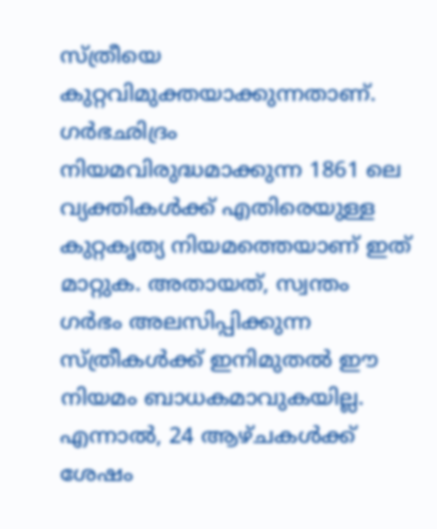സ്ത്രീയെ കുറ്റവിമുക്തയാക്കുന്നതാണ്. ഗര്‍ഭഛിദ്രം നിയമവിരുദ്ധമാക്കുന്ന 1861 ലെ വ്യക്തികള്‍ക്ക് എതിരെയുള്ള കുറ്റകൃത്യ നിയമത്തെയാണ് ഇത് മാറ്റുക. അതായത്, സ്വന്തം ഗര്‍ഭം അലസിപ്പിക്കുന്ന സ്ത്രീകള്‍ക്ക് ഇനിമുതല്‍ ഈ നിയമം ബാധകമാവുകയില്ല. എന്നാല്‍, 24 ആഴ്ചകള്‍ക്ക് ശേഷം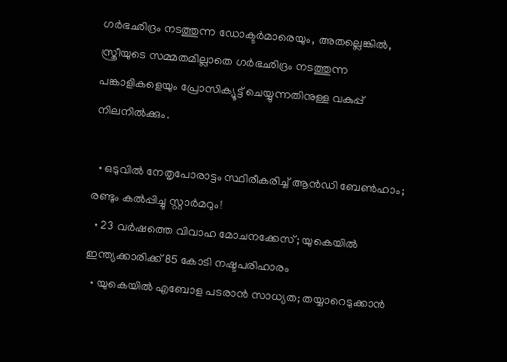ഗര്‍ഭഛിദ്രം നടത്തുന്ന ഡോക്ടര്‍മാരെയും, അതല്ലെങ്കില്‍, സ്ത്രീയുടെ സമ്മതമില്ലാതെ ഗര്‍ഭഛിദ്രം നടത്തുന്ന പങ്കാളികളെയും പ്രോസിക്യൂട്ട് ചെയ്യുന്നതിനുള്ള വകുപ്പ് നിലനില്‍ക്കും.

  • ഒടുവില്‍ നേതൃപോരാട്ടം സ്ഥിരീകരിച്ച് ആന്‍ഡി ബേണ്‍ഹാം; രണ്ടും കല്‍പ്പിച്ചു സ്റ്റാര്‍മറും!
  • 23 വര്‍ഷത്തെ വിവാഹ മോചനക്കേസ്; യുകെയില്‍ ഇന്ത്യക്കാരിക്ക് 85 കോടി നഷ്ടപരിഹാരം
  • യുകെയില്‍ എബോള പടരാന്‍ സാധ്യത; തയ്യാറെടുക്കാന്‍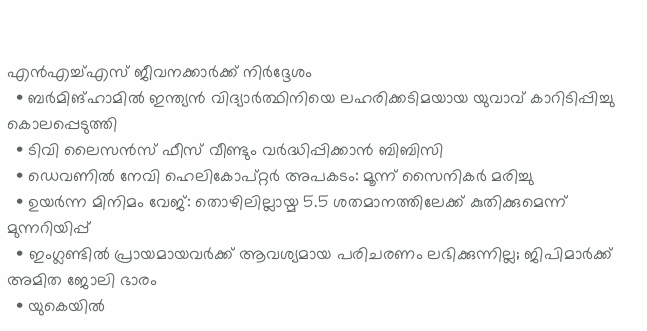എന്‍എച്ച്എസ് ജീവനക്കാര്‍ക്ക് നിര്‍ദ്ദേശം
  • ബര്‍മിങ്‌ഹാമില്‍ ഇന്ത്യന്‍ വിദ്യാര്‍ത്ഥിനിയെ ലഹരിക്കടിമയായ യുവാവ് കാറിടിപ്പിച്ചു കൊലപ്പെടുത്തി
  • ടിവി ലൈസന്‍സ് ഫീസ് വീണ്ടും വര്‍ദ്ധിപ്പിക്കാന്‍ ബിബിസി
  • ഡെവണില്‍ നേവി ഹെലികോപ്റ്റര്‍ അപകടം: മൂന്ന് സൈനികര്‍ മരിച്ചു
  • ഉയര്‍ന്ന മിനിമം വേജ്: തൊഴിലില്ലായ്മ 5.5 ശതമാനത്തിലേക്ക് കുതിക്കുമെന്ന് മുന്നറിയിപ്പ്
  • ഇംഗ്ലണ്ടില്‍ പ്രായമായവര്‍ക്ക് ആവശ്യമായ പരിചരണം ലഭിക്കുന്നില്ല; ജിപിമാര്‍ക്ക് അമിത ജോലി ഭാരം
  • യുകെയില്‍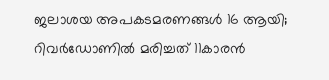ജലാശയ അപകടമരണങ്ങള്‍ 16 ആയി; റിവര്‍ഡോണില്‍ മരിച്ചത് 11കാരന്‍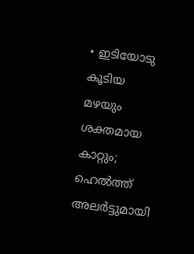• ഇടിയോടു കൂടിയ മഴയും ശക്തമായ കാറ്റും; ഹെല്‍ത്ത് അലര്‍ട്ടുമായി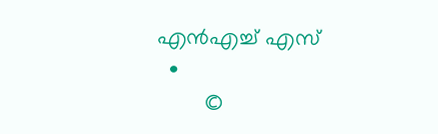എന്‍എച്ച് എസ്
  •
        ©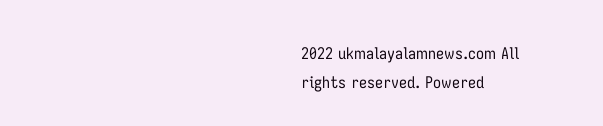2022 ukmalayalamnews.com All rights reserved. Powered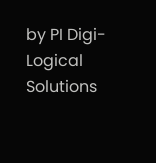by PI Digi-Logical Solutions